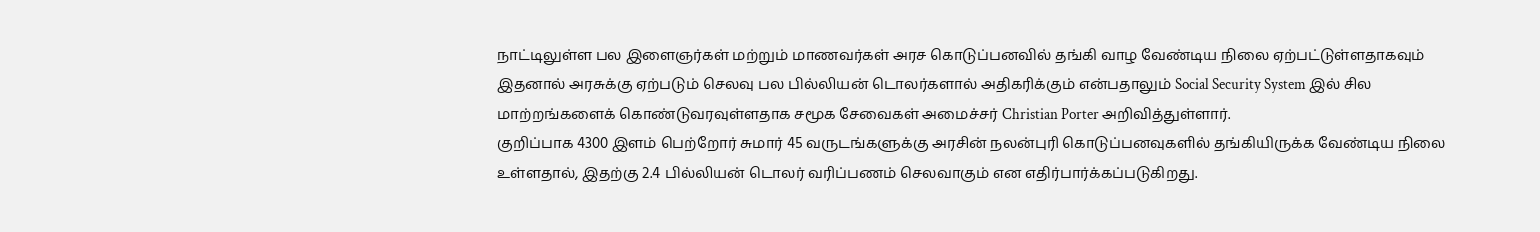நாட்டிலுள்ள பல இளைஞர்கள் மற்றும் மாணவர்கள் அரச கொடுப்பனவில் தங்கி வாழ வேண்டிய நிலை ஏற்பட்டுள்ளதாகவும் இதனால் அரசுக்கு ஏற்படும் செலவு பல பில்லியன் டொலர்களால் அதிகரிக்கும் என்பதாலும் Social Security System இல் சில மாற்றங்களைக் கொண்டுவரவுள்ளதாக சமூக சேவைகள் அமைச்சர் Christian Porter அறிவித்துள்ளார்.
குறிப்பாக 4300 இளம் பெற்றோர் சுமார் 45 வருடங்களுக்கு அரசின் நலன்புரி கொடுப்பனவுகளில் தங்கியிருக்க வேண்டிய நிலை உள்ளதால், இதற்கு 2.4 பில்லியன் டொலர் வரிப்பணம் செலவாகும் என எதிர்பார்க்கப்படுகிறது.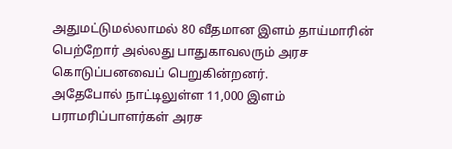அதுமட்டுமல்லாமல் 80 வீதமான இளம் தாய்மாரின் பெற்றோர் அல்லது பாதுகாவலரும் அரச கொடுப்பனவைப் பெறுகின்றனர்.
அதேபோல் நாட்டிலுள்ள 11,000 இளம் பராமரிப்பாளர்கள் அரச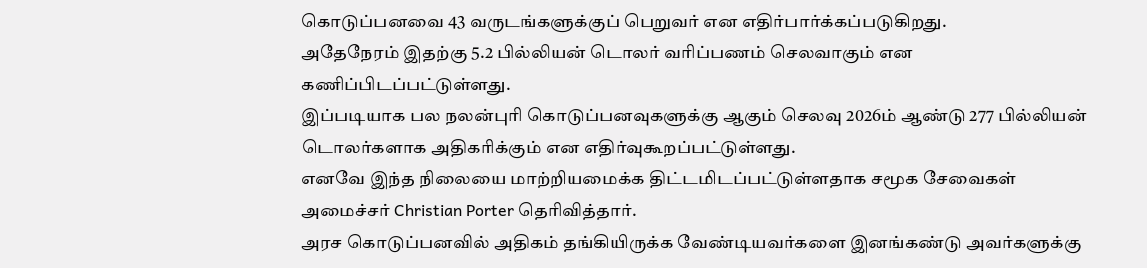கொடுப்பனவை 43 வருடங்களுக்குப் பெறுவர் என எதிர்பார்க்கப்படுகிறது.
அதேநேரம் இதற்கு 5.2 பில்லியன் டொலர் வரிப்பணம் செலவாகும் என கணிப்பிடப்பட்டுள்ளது.
இப்படியாக பல நலன்புரி கொடுப்பனவுகளுக்கு ஆகும் செலவு 2026ம் ஆண்டு 277 பில்லியன் டொலர்களாக அதிகரிக்கும் என எதிர்வுகூறப்பட்டுள்ளது.
எனவே இந்த நிலையை மாற்றியமைக்க திட்டமிடப்பட்டுள்ளதாக சமூக சேவைகள் அமைச்சர் Christian Porter தெரிவித்தார்.
அரச கொடுப்பனவில் அதிகம் தங்கியிருக்க வேண்டியவர்களை இனங்கண்டு அவர்களுக்கு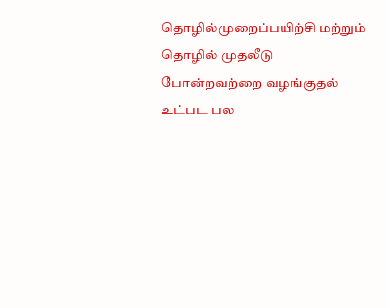தொழில்முறைப்பயிற்சி மற்றும் தொழில் முதலீடு போன்றவற்றை வழங்குதல் உட்பட பல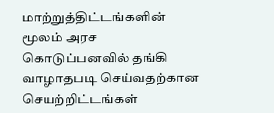மாற்றுத்திட்டங்களின் மூலம் அரச கொடுப்பனவில் தங்கி வாழாதபடி செய்வதற்கான செயற்றிட்டங்கள்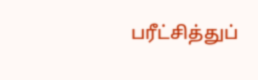பரீட்சித்துப்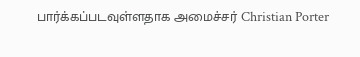பார்க்கப்படவுள்ளதாக அமைச்சர் Christian Porter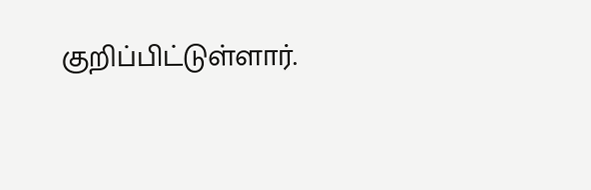குறிப்பிட்டுள்ளார்.